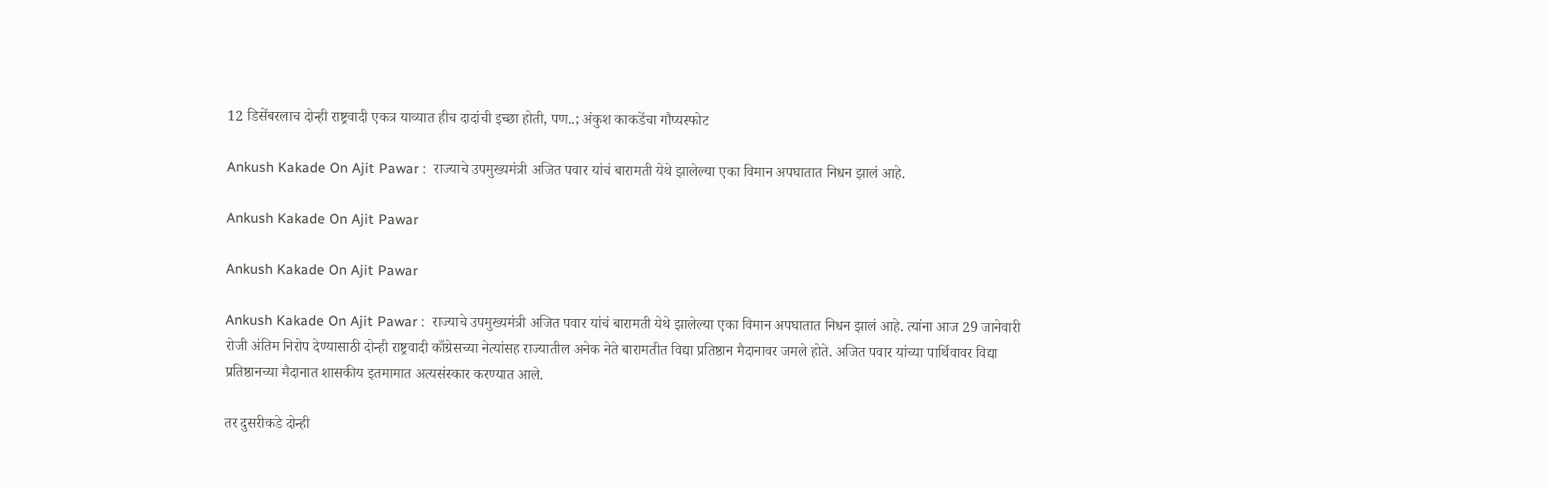12 डिसेंबरलाच दोन्ही राष्ट्रवादी एकत्र याव्यात हीच दादांची इच्छा होती, पण..; अंकुश काकडेंचा गौप्यस्फोट

Ankush Kakade On Ajit Pawar :  राज्याचे उपमुख्यमंत्री अजित पवार यांचं बारामती येथे झालेल्या एका विमान अपघातात निधन झालं आहे.

Ankush Kakade On Ajit Pawar

Ankush Kakade On Ajit Pawar

Ankush Kakade On Ajit Pawar :  राज्याचे उपमुख्यमंत्री अजित पवार यांचं बारामती येथे झालेल्या एका विमान अपघातात निधन झालं आहे. त्यांना आज 29 जानेवारी रोजी अंतिम निरोप देण्यासाठी दोन्ही राष्ट्रवादी काँग्रेसच्या नेत्यांसह राज्यातील अनेक नेते बारामतीत विद्या प्रतिष्ठान मैदानावर जमले होते. अजित पवार यांच्या पार्थिवावर विद्या प्रतिष्ठानच्या मैदानात शासकीय इतमामात अत्यसंस्कार करण्यात आले.

तर दुसरीकडे दोन्ही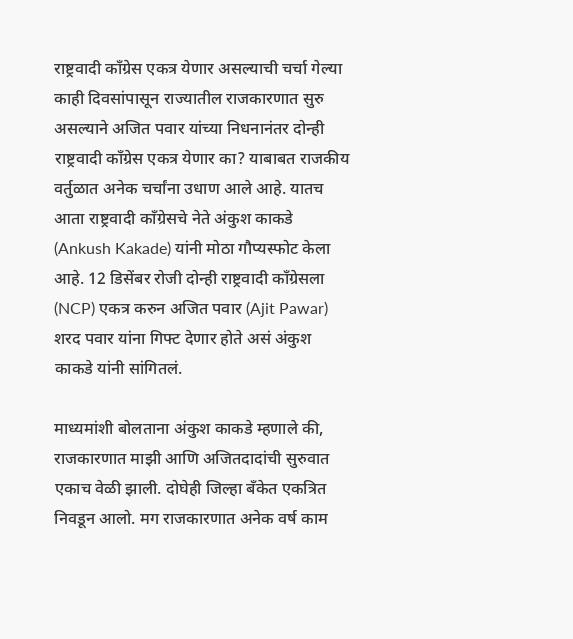राष्ट्रवादी काँग्रेस एकत्र येणार असल्याची चर्चा गेल्या काही दिवसांपासून राज्यातील राजकारणात सुरु असल्याने अजित पवार यांच्या निधनानंतर दोन्ही राष्ट्रवादी काँग्रेस एकत्र येणार का? याबाबत राजकीय वर्तुळात अनेक चर्चांना उधाण आले आहे. यातच आता राष्ट्रवादी काँग्रेसचे नेते अंकुश काकडे (Ankush Kakade) यांनी मोठा गौप्यस्फोट केला आहे. 12 डिसेंबर रोजी दोन्ही राष्ट्रवादी काँग्रेसला (NCP) एकत्र करुन अजित पवार (Ajit Pawar) शरद पवार यांना गिफ्ट देणार होते असं अंकुश काकडे यांनी सांगितलं.

माध्यमांशी बोलताना अंकुश काकडे म्हणाले की, राजकारणात माझी आणि अजितदादांची सुरुवात एकाच वेळी झाली. दोघेही जिल्हा बँकेत एकत्रित निवडून आलो. मग राजकारणात अनेक वर्ष काम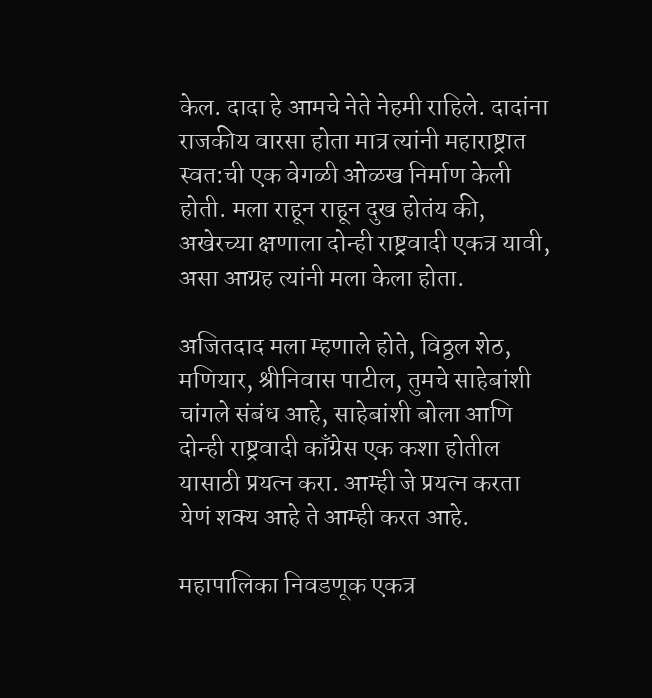केल. दादा हे आमचे नेते नेहमी राहिले. दादांना राजकीय वारसा होता मात्र त्यांनी महाराष्ट्रात स्वत:ची एक वेगळी ओळख निर्माण केली होती. मला राहून राहून दुख होतंय की, अखेरच्या क्षणाला दोन्ही राष्ट्रवादी एकत्र यावी, असा आग्रह त्यांनी मला केला होता.

अजितदाद मला म्हणाले होते, विठ्ठल शेठ, मणियार, श्रीनिवास पाटील, तुमचे साहेबांशी चांगले संबंध आहे, साहेबांशी बोला आणि दोन्ही राष्ट्रवादी काँग्रेस एक कशा होतील यासाठी प्रयत्न करा. आम्ही जे प्रयत्न करता येणं शक्य आहे ते आम्ही करत आहे.

महापालिका निवडणूक एकत्र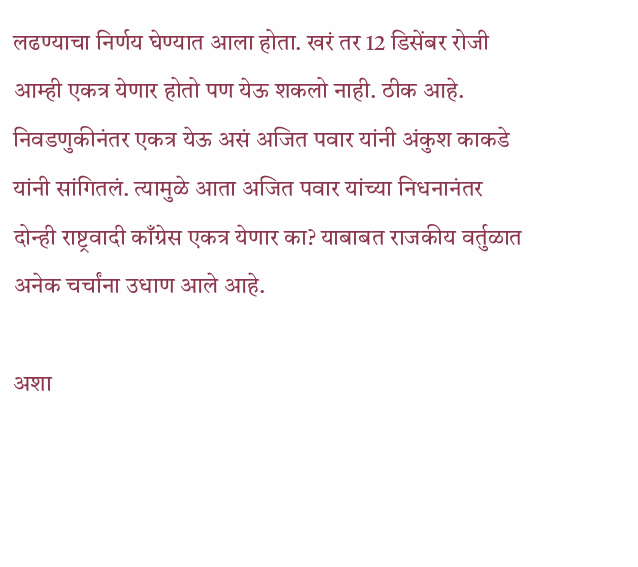लढण्याचा निर्णय घेण्यात आला होता. खरं तर 12 डिसेंबर रोजी आम्ही एकत्र येणार होतो पण येऊ शकलो नाही. ठीक आहे. निवडणुकीनंतर एकत्र येऊ असं अजित पवार यांनी अंकुश काकडे यांनी सांगितलं. त्यामुळे आता अजित पवार यांच्या निधनानंतर दोन्ही राष्ट्रवादी काँग्रेस एकत्र येणार का? याबाबत राजकीय वर्तुळात अनेक चर्चांना उधाण आले आहे.

अशा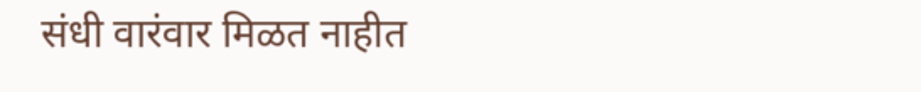संधी वारंवार मिळत नाहीत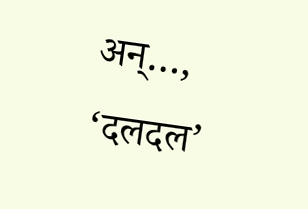अन्…, ‘दलदल’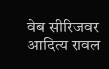वेब सीरिजवर आदित्य रावल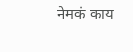नेमकं काय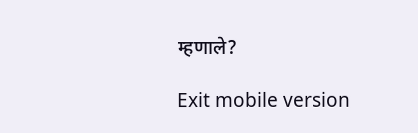म्हणाले?

Exit mobile version